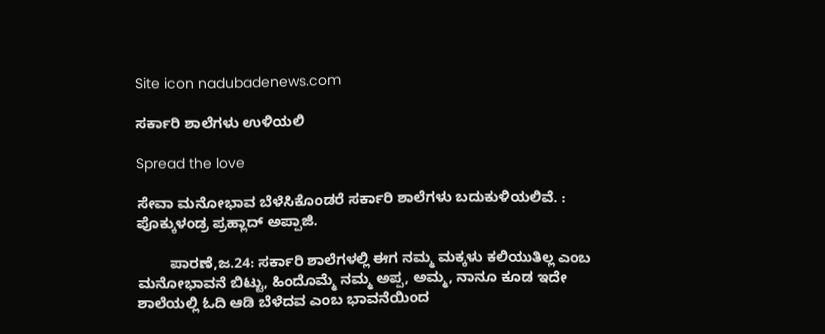Site icon nadubadenews.com

ಸರ್ಕಾರಿ ಶಾಲೆಗಳು ಉಳಿಯಲಿ

Spread the love

ಸೇವಾ ಮನೋಭಾವ ಬೆಳೆಸಿಕೊಂಡರೆ ಸರ್ಕಾರಿ ಶಾಲೆಗಳು ಬದುಕುಳಿಯಲಿವೆ. : ಪೊಕ್ಕುಳಂಡ್ರ ಪ್ರಹ್ಲಾದ್‌ ಅಪ್ಪಾಜಿ.

        ಪಾರಣೆ,ಜ.24: ಸರ್ಕಾರಿ ಶಾಲೆಗಳಲ್ಲಿ ಈಗ ನಮ್ಮ ಮಕ್ಕಳು ಕಲಿಯುತಿಲ್ಲ ಎಂಬ ಮನೋಭಾವನೆ ಬಿಟ್ಟು, ಹಿಂದೊಮ್ಮೆ ನಮ್ಮ ಅಪ್ಪ, ಅಮ್ಮ, ನಾನೂ ಕೂಡ ಇದೇ ಶಾಲೆಯಲ್ಲಿ ಓದಿ ಆಡಿ ಬೆಳೆದವ ಎಂಬ ಭಾವನೆಯಿಂದ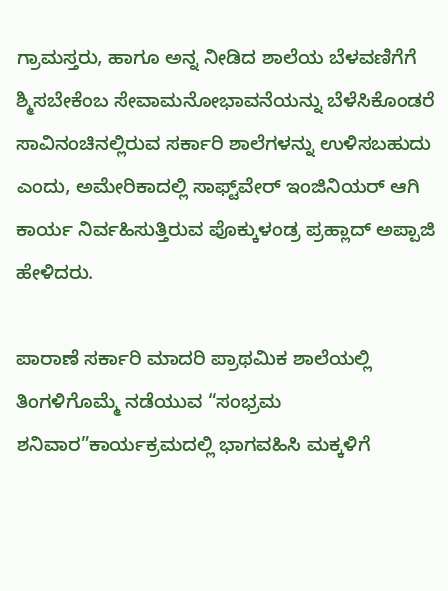ಗ್ರಾಮಸ್ತರು, ಹಾಗೂ ಅನ್ನ ನೀಡಿದ ಶಾಲೆಯ ಬೆಳವಣಿಗೆಗೆ ಶ್ಮಿಸಬೇಕೆಂಬ ಸೇವಾಮನೋಭಾವನೆಯನ್ನು ಬೆಳೆಸಿಕೊಂಡರೆ ಸಾವಿನಂಚಿನಲ್ಲಿರುವ ಸರ್ಕಾರಿ ಶಾಲೆಗಳನ್ನು ಉಳಿಸಬಹುದು ಎಂದು, ಅಮೇರಿಕಾದಲ್ಲಿ ಸಾಫ್ಟ್‌ವೇರ್‌ ಇಂಜಿನಿಯರ್‌ ಆಗಿ ಕಾರ್ಯ ನಿರ್ವಹಿಸುತ್ತಿರುವ ಪೊಕ್ಕುಳಂಡ್ರ ಪ್ರಹ್ಲಾದ್‌ ಅಪ್ಪಾಜಿ ಹೇಳಿದರು.

ಪಾರಾಣೆ ಸರ್ಕಾರಿ ಮಾದರಿ ಪ್ರಾಥಮಿಕ ಶಾಲೆಯಲ್ಲಿ ತಿಂಗಳಿಗೊಮ್ಮೆ ನಡೆಯುವ “ಸಂಭ್ರಮ ಶನಿವಾರ”ಕಾರ್ಯಕ್ರಮದಲ್ಲಿ ಭಾಗವಹಿಸಿ ಮಕ್ಕಳಿಗೆ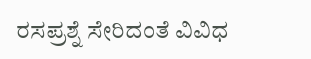ರಸಪ್ರಶ್ನೆ ಸೇರಿದಂತೆ ವಿವಿಧ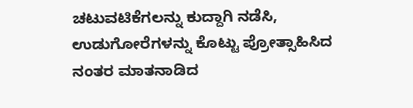ಚಟುವಟಿಕೆಗಲನ್ನು ಕುದ್ದಾಗಿ ನಡೆಸಿ, ಉಡುಗೋರೆಗಳನ್ನು ಕೊಟ್ಟು ಪ್ರೋತ್ಸಾಹಿಸಿದ ನಂತರ ಮಾತನಾಡಿದ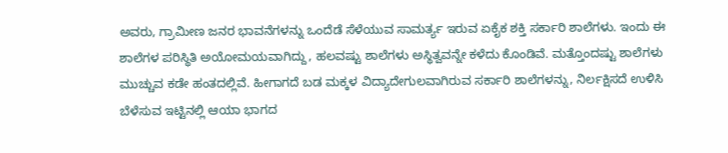ಅವರು, ಗ್ರಾಮೀಣ ಜನರ ಭಾವನೆಗಳನ್ನು ಒಂದೆಡೆ ಸೆಳೆಯುವ ಸಾಮರ್ತ್ಯ ಇರುವ ಏಕೈಕ ಶಕ್ತಿ ಸರ್ಕಾರಿ ಶಾಲೆಗಳು. ಇಂದು ಈ ಶಾಲೆಗಳ ಪರಿಸ್ಥಿತಿ ಅಯೋಮಯವಾಗಿದ್ದು, ಹಲವಷ್ಟು ಶಾಲೆಗಳು ಅಸ್ಥಿತ್ವವನ್ನೇ ಕಳೆದು ಕೊಂಡಿವೆ. ಮತ್ತೊಂದಷ್ಟು ಶಾಲೆಗಳು ಮುಚ್ಚುವ ಕಡೇ ಹಂತದಲ್ಲಿವೆ. ಹೀಗಾಗದೆ ಬಡ ಮಕ್ಕಳ ವಿದ್ಯಾದೇಗುಲವಾಗಿರುವ ಸರ್ಕಾರಿ ಶಾಲೆಗಳನ್ನು, ನಿರ್ಲಕ್ಷಿಸದೆ ಉಳಿಸಿ ಬೆಳೆಸುವ ಇಟ್ಟಿನಲ್ಲಿ ಆಯಾ ಭಾಗದ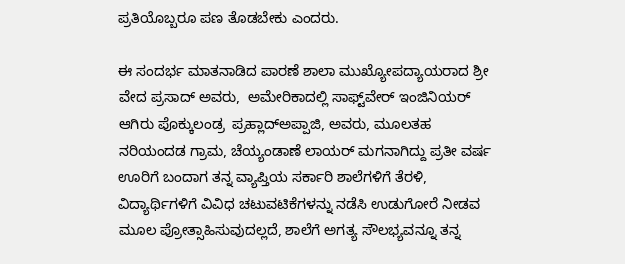ಪ್ರತಿಯೊಬ್ಬರೂ ಪಣ ತೊಡಬೇಕು ಎಂದರು.

ಈ ಸಂದರ್ಭ ಮಾತನಾಡಿದ ಪಾರಣೆ ಶಾಲಾ ಮುಖ್ಯೋಪದ್ಯಾಯರಾದ ಶ್ರೀ ವೇದ ಪ್ರಸಾದ್‌ ಅವರು,  ಅಮೇರಿಕಾದಲ್ಲಿ ಸಾಫ್ಟ್‌ವೇರ್‌ ಇಂಜಿನಿಯರ್‌ ಆಗಿರು ಪೊಕ್ಕುಲಂಡ್ರ  ಪ್ರಹ್ಲಾದ್ಅಪ್ಪಾಜಿ, ಅವರು, ಮೂಲತಹ  ನರಿಯಂದಡ ಗ್ರಾಮ, ಚೆಯ್ಯಂಡಾಣೆ ಲಾಯರ್ ಮಗನಾಗಿದ್ದು ಪ್ರತೀ ವರ್ಷ ಊರಿಗೆ ಬಂದಾಗ ತನ್ನ ವ್ಯಾಪ್ತಿಯ ಸರ್ಕಾರಿ ಶಾಲೆಗಳಿಗೆ ತೆರಳಿ, ವಿದ್ಯಾರ್ಥಿಗಳಿಗೆ ವಿವಿಧ ಚಟುವಟಿಕೆಗಳನ್ನು ನಡೆಸಿ ಉಡುಗೋರೆ ನೀಡವ ಮೂಲ ಪ್ರೋತ್ಸಾಹಿಸುವುದಲ್ಲದೆ, ಶಾಲೆಗೆ ಅಗತ್ಯ ಸೌಲಭ್ಯವನ್ನೂ ತನ್ನ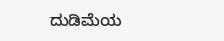ದುಡಿಮೆಯ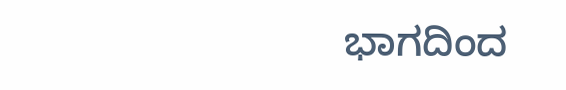ಭಾಗದಿಂದ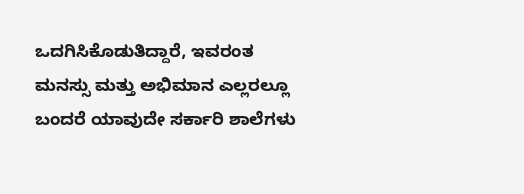ಒದಗಿಸಿಕೊಡುತಿದ್ದಾರೆ, ಇವರಂತ ಮನಸ್ಸು ಮತ್ತು ಅಭಿಮಾನ ಎಲ್ಲರಲ್ಲೂ ಬಂದರೆ ಯಾವುದೇ ಸರ್ಕಾರಿ ಶಾಲೆಗಳು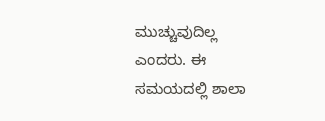ಮುಚ್ಚುವುದಿಲ್ಲ ಎಂದರು. ಈ ಸಮಯದಲ್ಲಿ ಶಾಲಾ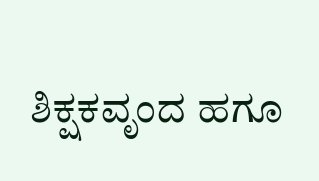ಶಿಕ್ಷಕವೃಂದ ಹಗೂ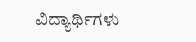ವಿದ್ಯಾರ್ಥಿಗಳು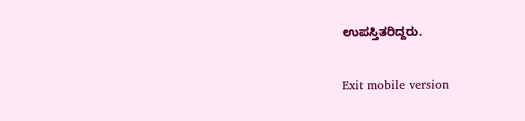ಉಪಸ್ತಿತರಿದ್ದರು.

Exit mobile version